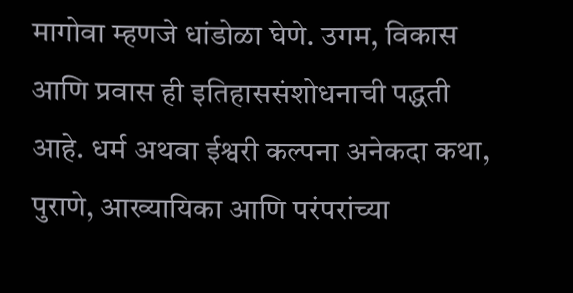मागोवा म्हणजे धांडोळा घेणे. उगम, विकास आणि प्रवास ही इतिहाससंशोधनाची पद्धती आहे. धर्म अथवा ईश्वरी कल्पना अनेकदा कथा, पुराणे, आख्यायिका आणि परंपरांच्या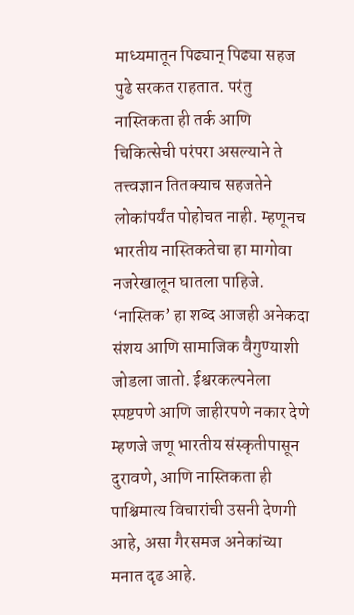माध्यमातून पिढ्यान् पिढ्या सहज पुढे सरकत राहतात. परंतु नास्तिकता ही तर्क आणि चिकित्सेची परंपरा असल्याने ते तत्त्वज्ञान तितक्याच सहजतेने लोकांपर्यंत पोहोचत नाही. म्हणूनच भारतीय नास्तिकतेचा हा मागोवा नजरेखालून घातला पाहिजे. ‘नास्तिक’ हा शब्द आजही अनेकदा संशय आणि सामाजिक वैगुण्याशी जोडला जातो. ईश्वरकल्पनेला स्पष्टपणे आणि जाहीरपणे नकार देणे म्हणजे जणू भारतीय संस्कृतीपासून दुरावणे, आणि नास्तिकता ही पाश्चिमात्य विचारांची उसनी देणगी आहे, असा गैरसमज अनेकांच्या मनात दृढ आहे.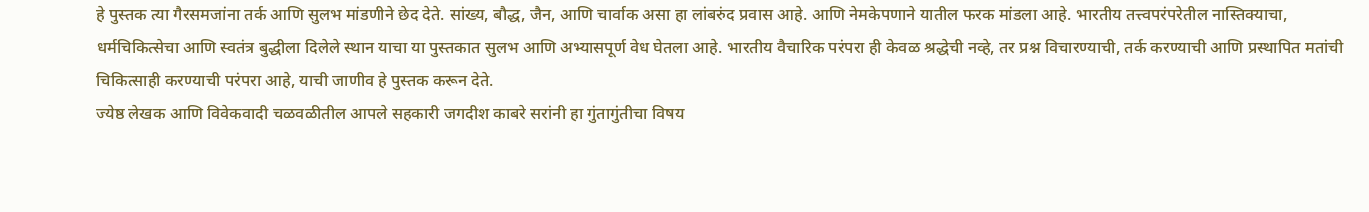हे पुस्तक त्या गैरसमजांना तर्क आणि सुलभ मांडणीने छेद देते. सांख्य, बौद्ध, जैन, आणि चार्वाक असा हा लांबरुंद प्रवास आहे. आणि नेमकेपणाने यातील फरक मांडला आहे. भारतीय तत्त्वपरंपरेतील नास्तिक्याचा, धर्मचिकित्सेचा आणि स्वतंत्र बुद्धीला दिलेले स्थान याचा या पुस्तकात सुलभ आणि अभ्यासपूर्ण वेध घेतला आहे. भारतीय वैचारिक परंपरा ही केवळ श्रद्धेची नव्हे, तर प्रश्न विचारण्याची, तर्क करण्याची आणि प्रस्थापित मतांची चिकित्साही करण्याची परंपरा आहे, याची जाणीव हे पुस्तक करून देते.
ज्येष्ठ लेखक आणि विवेकवादी चळवळीतील आपले सहकारी जगदीश काबरे सरांनी हा गुंतागुंतीचा विषय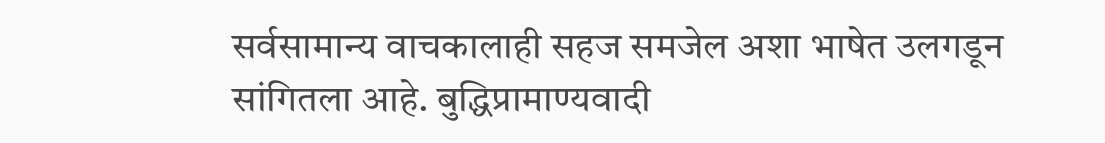सर्वसामान्य वाचकालाही सहज समजेल अशा भाषेत उलगडून सांगितला आहे. बुद्धिप्रामाण्यवादी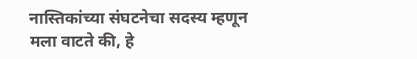नास्तिकांच्या संघटनेचा सदस्य म्हणून मला वाटते की, हे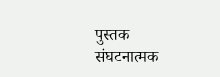पुस्तक संघटनात्मक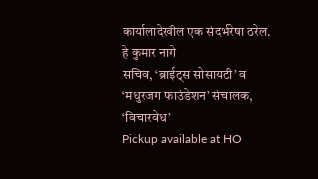कार्यालादेखील एक संदर्भरेषा ठरेल. हे कुमार नागे
सचिव, ‘ब्राईट्स सोसायटी’ व ‘मधुरजग फाउंडेशन’ संचालक, ‘विचारवेध’
Pickup available at HO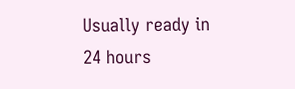Usually ready in 24 hours